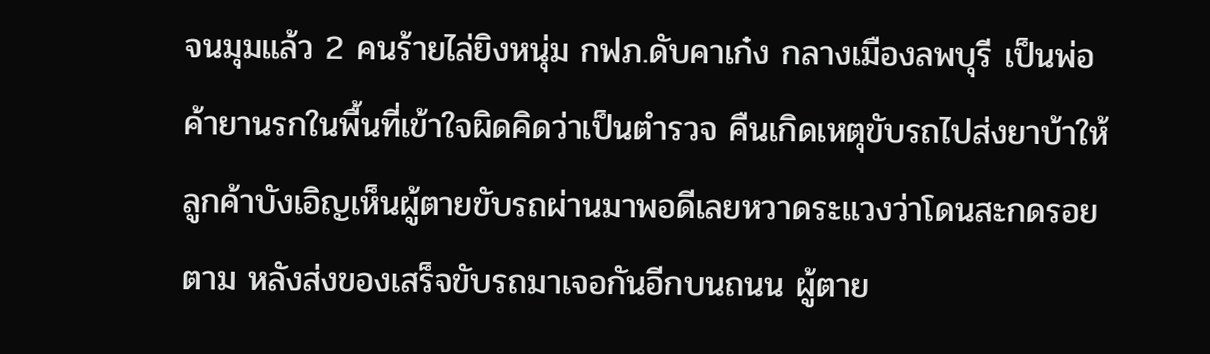จนมุมแล้ว 2 คนร้ายไล่ยิงหนุ่ม กฟภ.ดับคาเก๋ง กลางเมืองลพบุรี เป็นพ่อค้ายานรกในพื้นที่เข้าใจผิดคิดว่าเป็นตำรวจ คืนเกิดเหตุขับรถไปส่งยาบ้าให้ลูกค้าบังเอิญเห็นผู้ตายขับรถผ่านมาพอดีเลยหวาดระแวงว่าโดนสะกดรอยตาม หลังส่งของเสร็จขับรถมาเจอกันอีกบนถนน ผู้ตาย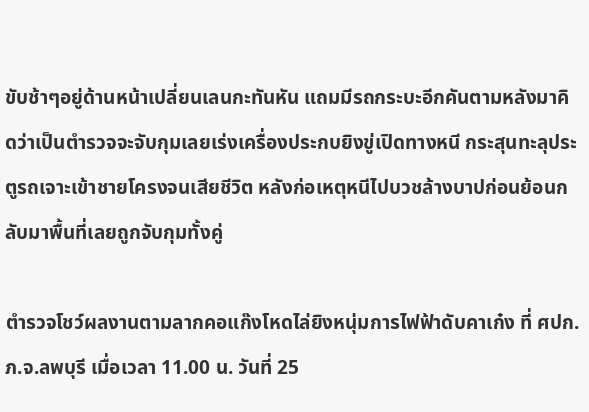ขับช้าๆอยู่ด้านหน้าเปลี่ยนเลนกะทันหัน แถมมีรถกระบะอีกคันตามหลังมาคิดว่าเป็นตำรวจจะจับกุมเลยเร่งเครื่องประกบยิงขู่เปิดทางหนี กระสุนทะลุประตูรถเจาะเข้าชายโครงจนเสียชีวิต หลังก่อเหตุหนีไปบวชล้างบาปก่อนย้อนกลับมาพื้นที่เลยถูกจับกุมทั้งคู่

ตำรวจโชว์ผลงานตามลากคอแก๊งโหดไล่ยิงหนุ่มการไฟฟ้าดับคาเก๋ง ที่ ศปก.ภ.จ.ลพบุรี เมื่อเวลา 11.00 น. วันที่ 25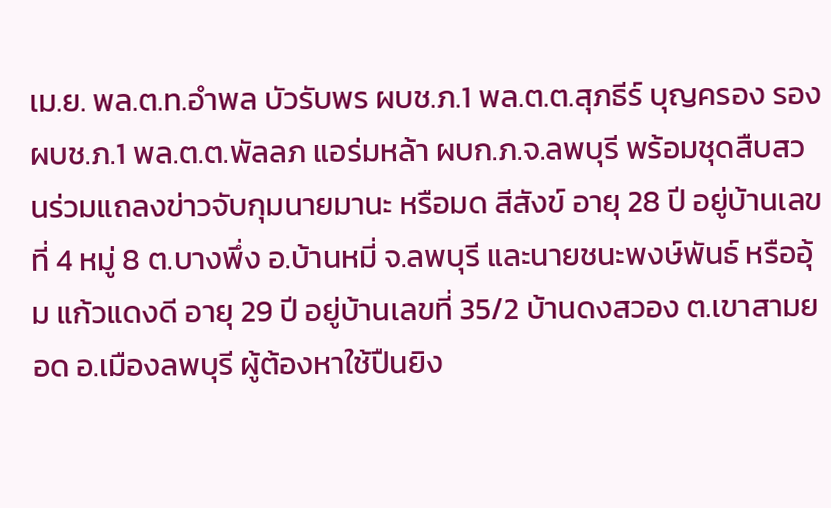เม.ย. พล.ต.ท.อำพล บัวรับพร ผบช.ภ.1 พล.ต.ต.สุภธีร์ บุญครอง รอง ผบช.ภ.1 พล.ต.ต.พัลลภ แอร่มหล้า ผบก.ภ.จ.ลพบุรี พร้อมชุดสืบสวนร่วมแถลงข่าวจับกุมนายมานะ หรือมด สีสังข์ อายุ 28 ปี อยู่บ้านเลขที่ 4 หมู่ 8 ต.บางพึ่ง อ.บ้านหมี่ จ.ลพบุรี และนายชนะพงษ์พันธ์ หรืออุ้ม แก้วแดงดี อายุ 29 ปี อยู่บ้านเลขที่ 35/2 บ้านดงสวอง ต.เขาสามยอด อ.เมืองลพบุรี ผู้ต้องหาใช้ปืนยิง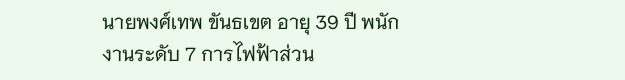นายพงศ์เทพ ขันธเขต อายุ 39 ปี พนักงานระดับ 7 การไฟฟ้าส่วน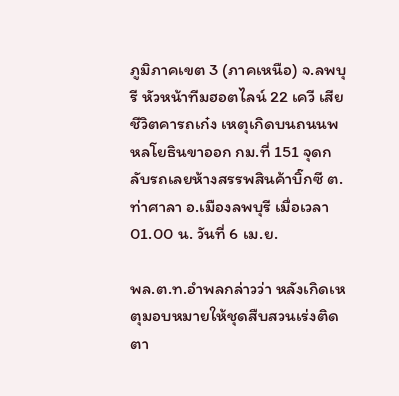ภูมิภาคเขต 3 (ภาคเหนือ) จ.ลพบุรี หัวหน้าทีมฮอตไลน์ 22 เควี เสียชีวิตคารถเก๋ง เหตุเกิดบนถนนพหลโยธินขาออก กม.ที่ 151 จุดกลับรถเลยห้างสรรพสินค้าบิ๊กซี ต.ท่าศาลา อ.เมืองลพบุรี เมื่อเวลา 01.00 น. วันที่ 6 เม.ย.

พล.ต.ท.อำพลกล่าวว่า หลังเกิดเหตุมอบหมายให้ชุดสืบสวนเร่งติดตา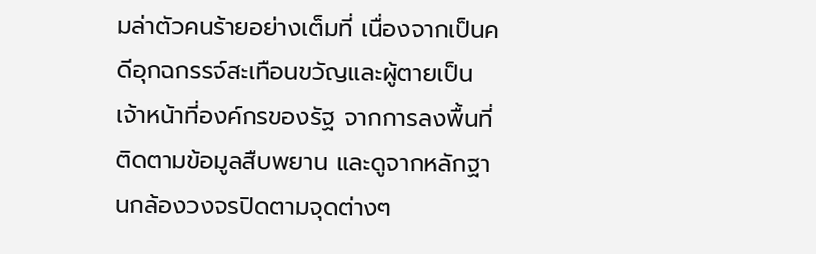มล่าตัวคนร้ายอย่างเต็มที่ เนื่องจากเป็นคดีอุกฉกรรจ์สะเทือนขวัญและผู้ตายเป็นเจ้าหน้าที่องค์กรของรัฐ จากการลงพื้นที่ติดตามข้อมูลสืบพยาน และดูจากหลักฐานกล้องวงจรปิดตามจุดต่างๆ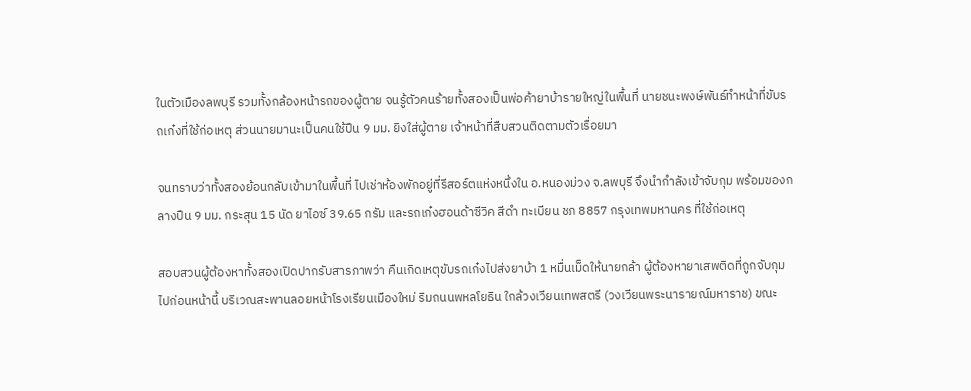ในตัวเมืองลพบุรี รวมทั้งกล้องหน้ารถของผู้ตาย จนรู้ตัวคนร้ายทั้งสองเป็นพ่อค้ายาบ้ารายใหญ่ในพื้นที่ นายชนะพงษ์พันธ์ทำหน้าที่ขับรถเก๋งที่ใช้ก่อเหตุ ส่วนนายมานะเป็นคนใช้ปืน 9 มม. ยิงใส่ผู้ตาย เจ้าหน้าที่สืบสวนติดตามตัวเรื่อยมา

จนทราบว่าทั้งสองย้อนกลับเข้ามาในพื้นที่ ไปเช่าห้องพักอยู่ที่รีสอร์ตแห่งหนึ่งใน อ.หนองม่วง จ.ลพบุรี จึงนำกำลังเข้าจับกุม พร้อมของกลางปืน 9 มม. กระสุน 15 นัด ยาไอซ์ 39.65 กรัม และรถเก๋งฮอนด้าซีวิค สีดำ ทะเบียน ชภ 8857 กรุงเทพมหานคร ที่ใช้ก่อเหตุ

สอบสวนผู้ต้องหาทั้งสองเปิดปากรับสารภาพว่า คืนเกิดเหตุขับรถเก๋งไปส่งยาบ้า 1 หมื่นเม็ดให้นายกล้า ผู้ต้องหายาเสพติดที่ถูกจับกุมไปก่อนหน้านี้ บริเวณสะพานลอยหน้าโรงเรียนเมืองใหม่ ริมถนนพหลโยธิน ใกล้วงเวียนเทพสตรี (วงเวียนพระนารายณ์มหาราช) ขณะ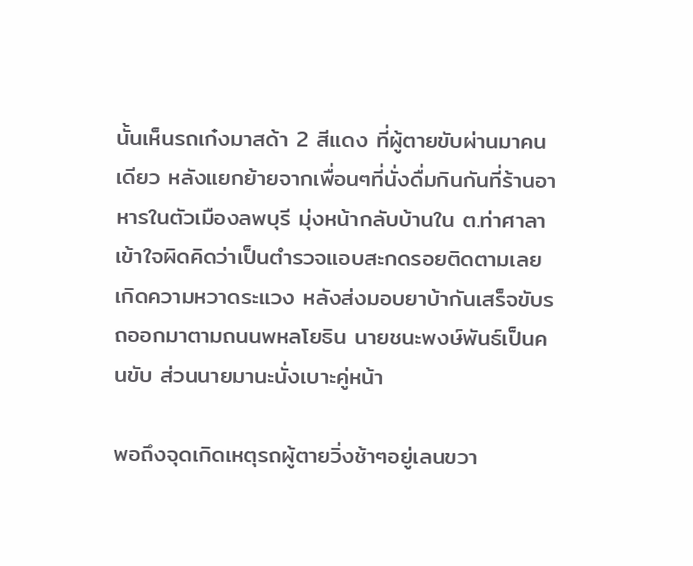นั้นเห็นรถเก๋งมาสด้า 2 สีแดง ที่ผู้ตายขับผ่านมาคนเดียว หลังแยกย้ายจากเพื่อนๆที่นั่งดื่มกินกันที่ร้านอาหารในตัวเมืองลพบุรี มุ่งหน้ากลับบ้านใน ต.ท่าศาลา เข้าใจผิดคิดว่าเป็นตำรวจแอบสะกดรอยติดตามเลยเกิดความหวาดระแวง หลังส่งมอบยาบ้ากันเสร็จขับรถออกมาตามถนนพหลโยธิน นายชนะพงษ์พันธ์เป็นคนขับ ส่วนนายมานะนั่งเบาะคู่หน้า

พอถึงจุดเกิดเหตุรถผู้ตายวิ่งช้าๆอยู่เลนขวา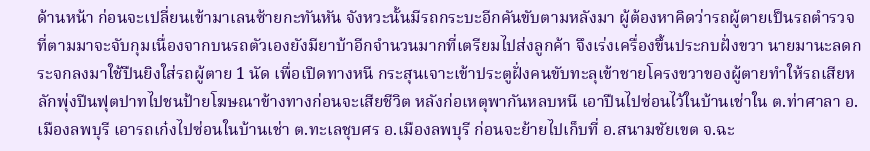ด้านหน้า ก่อนจะเปลี่ยนเข้ามาเลนซ้ายกะทันหัน จังหวะนั้นมีรถกระบะอีกคันขับตามหลังมา ผู้ต้องหาคิดว่ารถผู้ตายเป็นรถตำรวจที่ตามมาจะจับกุมเนื่องจากบนรถตัวเองยังมียาบ้าอีกจำนวนมากที่เตรียมไปส่งลูกค้า จึงเร่งเครื่องขึ้นประกบฝั่งขวา นายมานะลดกระจกลงมาใช้ปืนยิงใส่รถผู้ตาย 1 นัด เพื่อเปิดทางหนี กระสุนเจาะเข้าประตูฝั่งคนขับทะลุเข้าชายโครงขวาของผู้ตายทำให้รถเสียหลักพุ่งปีนฟุตปาทไปชนป้ายโฆษณาข้างทางก่อนจะเสียชีวิต หลังก่อเหตุพากันหลบหนี เอาปืนไปซ่อนไว้ในบ้านเช่าใน ต.ท่าศาลา อ.เมืองลพบุรี เอารถเก๋งไปซ่อนในบ้านเช่า ต.ทะเลชุบศร อ.เมืองลพบุรี ก่อนจะย้ายไปเก็บที่ อ.สนามชัยเขต จ.ฉะ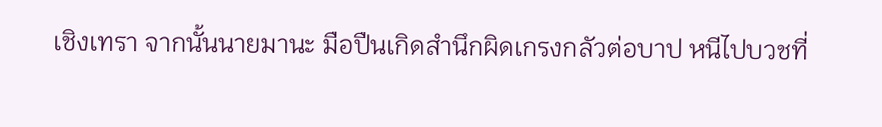เชิงเทรา จากนั้นนายมานะ มือปืนเกิดสำนึกผิดเกรงกลัวต่อบาป หนีไปบวชที่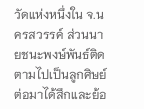วัดแห่งหนึ่งใน จ.นครสวรรค์ ส่วนนายชนะพงษ์พันธ์ติดตามไปเป็นลูกศิษย์ ต่อมาได้สึกและย้อ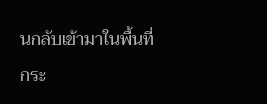นกลับเข้ามาในพื้นที่กระ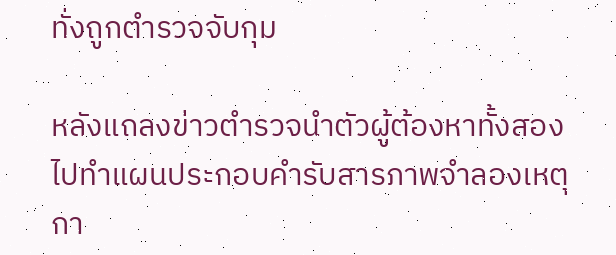ทั่งถูกตำรวจจับกุม

หลังแถลงข่าวตำรวจนำตัวผู้ต้องหาทั้งสองไปทำแผนประกอบคำรับสารภาพจำลองเหตุกา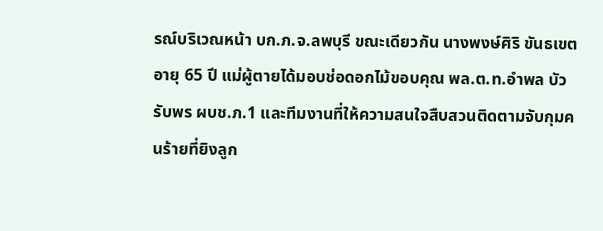รณ์บริเวณหน้า บก.ภ.จ.ลพบุรี ขณะเดียวกัน นางพงษ์ศิริ ขันธเขต อายุ 65 ปี แม่ผู้ตายได้มอบช่อดอกไม้ขอบคุณ พล.ต.ท.อำพล บัวรับพร ผบช.ภ.1 และทีมงานที่ให้ความสนใจสืบสวนติดตามจับกุมคนร้ายที่ยิงลูก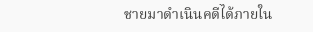ชายมาดำเนินคดีได้ภายใน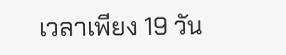เวลาเพียง 19 วัน